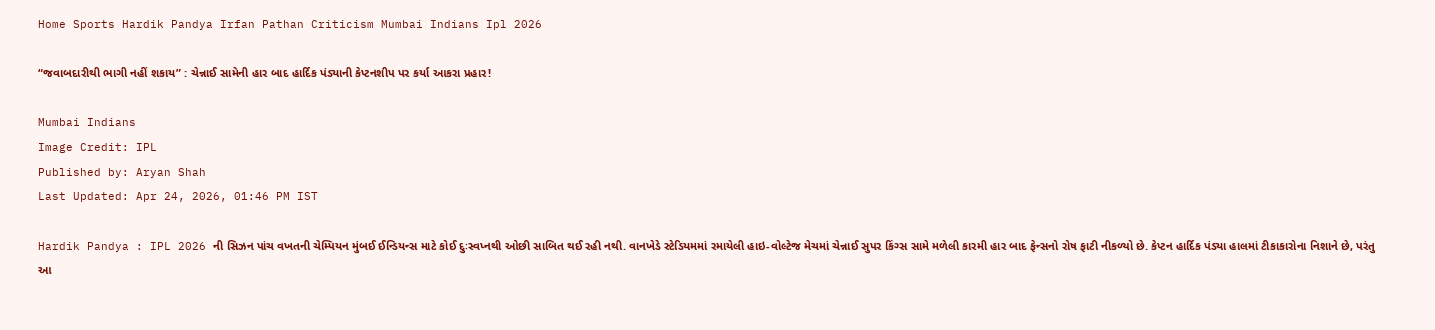Home Sports Hardik Pandya Irfan Pathan Criticism Mumbai Indians Ipl 2026

“જવાબદારીથી ભાગી નહીં શકાય” : ચેન્નાઈ સામેની હાર બાદ હાર્દિક પંડ્યાની કેપ્ટનશીપ પર કર્યા આકરા પ્રહાર!

Mumbai Indians
Image Credit: IPL
Published by: Aryan Shah
Last Updated: Apr 24, 2026, 01:46 PM IST

Hardik Pandya : IPL 2026 ની સિઝન પાંચ વખતની ચેમ્પિયન મુંબઈ ઈન્ડિયન્સ માટે કોઈ દુઃસ્વપ્નથી ઓછી સાબિત થઈ રહી નથી. વાનખેડે સ્ટેડિયમમાં રમાયેલી હાઇ-વોલ્ટેજ મેચમાં ચેન્નાઈ સુપર કિંગ્સ સામે મળેલી કારમી હાર બાદ ફેન્સનો રોષ ફાટી નીકળ્યો છે. કેપ્ટન હાર્દિક પંડ્યા હાલમાં ટીકાકારોના નિશાને છે, પરંતુ આ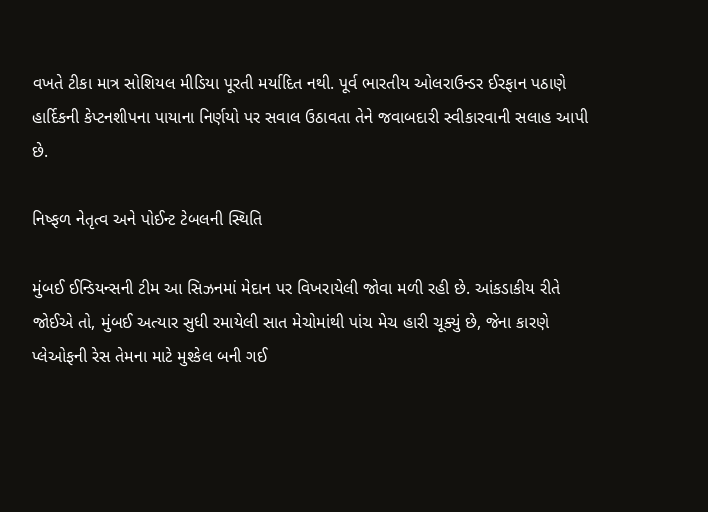વખતે ટીકા માત્ર સોશિયલ મીડિયા પૂરતી મર્યાદિત નથી. પૂર્વ ભારતીય ઓલરાઉન્ડર ઈરફાન પઠાણે હાર્દિકની કેપ્ટનશીપના પાયાના નિર્ણયો પર સવાલ ઉઠાવતા તેને જવાબદારી સ્વીકારવાની સલાહ આપી છે.

નિષ્ફળ નેતૃત્વ અને પોઈન્ટ ટેબલની સ્થિતિ

મુંબઈ ઈન્ડિયન્સની ટીમ આ સિઝનમાં મેદાન પર વિખરાયેલી જોવા મળી રહી છે. આંકડાકીય રીતે જોઈએ તો, મુંબઈ અત્યાર સુધી રમાયેલી સાત મેચોમાંથી પાંચ મેચ હારી ચૂક્યું છે, જેના કારણે પ્લેઓફની રેસ તેમના માટે મુશ્કેલ બની ગઈ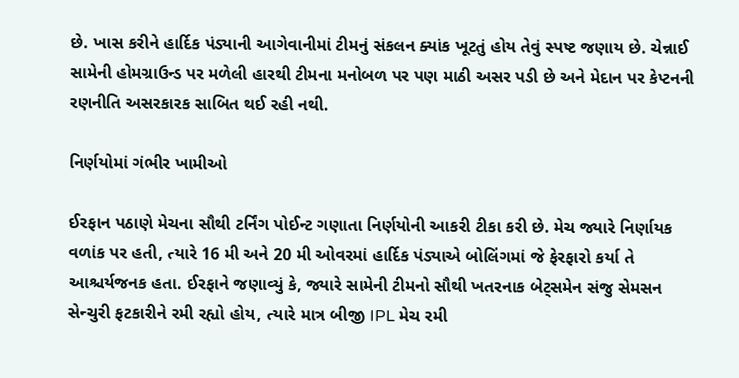છે. ખાસ કરીને હાર્દિક પંડ્યાની આગેવાનીમાં ટીમનું સંકલન ક્યાંક ખૂટતું હોય તેવું સ્પષ્ટ જણાય છે. ચેન્નાઈ સામેની હોમગ્રાઉન્ડ પર મળેલી હારથી ટીમના મનોબળ પર પણ માઠી અસર પડી છે અને મેદાન પર કેપ્ટનની રણનીતિ અસરકારક સાબિત થઈ રહી નથી.

નિર્ણયોમાં ગંભીર ખામીઓ

ઈરફાન પઠાણે મેચના સૌથી ટર્નિંગ પોઈન્ટ ગણાતા નિર્ણયોની આકરી ટીકા કરી છે. મેચ જ્યારે નિર્ણાયક વળાંક પર હતી, ત્યારે 16 મી અને 20 મી ઓવરમાં હાર્દિક પંડ્યાએ બોલિંગમાં જે ફેરફારો કર્યા તે આશ્ચર્યજનક હતા. ઈરફાને જણાવ્યું કે, જ્યારે સામેની ટીમનો સૌથી ખતરનાક બેટ્સમેન સંજુ સેમસન સેન્ચુરી ફટકારીને રમી રહ્યો હોય, ત્યારે માત્ર બીજી IPL મેચ રમી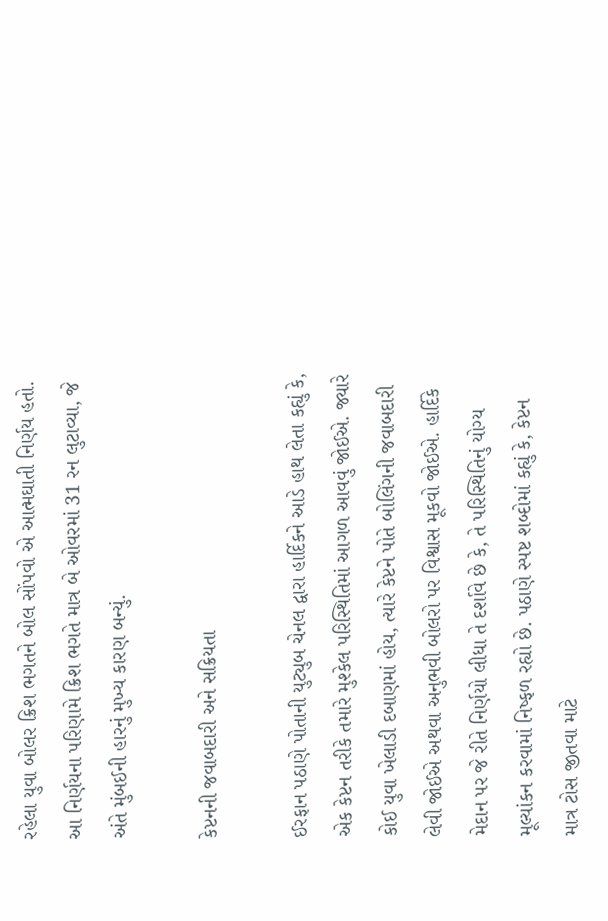રહેલા યુવા બોલર ક્રિશ ભગતને બોલ સોંપવો એ આત્મઘાતી નિર્ણય હતો. આ નિર્ણયના પરિણામે ક્રિશ ભગતે માત્ર બે ઓવરમાં 31 રન લુટાવ્યા, જે અંતે મુંબઈની હારનું મુખ્ય કારણ બન્યું.

કેપ્ટનની જવાબદારી અને સક્રિયતા

ઈરફાન પઠાણે પોતાની યુટ્યુબ ચેનલ દ્વારા હાર્દિકને આડે હાથ લેતા કહ્યું કે, એક કેપ્ટન તરીકે તમારે મુશ્કેલ પરિસ્થિતિમાં આગળ આવવું જોઈએ. જ્યારે કોઈ યુવા ખેલાડી દબાણમાં હોય, ત્યારે કેપ્ટને પોતે બોલિંગની જવાબદારી લેવી જોઈએ અથવા અનુભવી બોલરો પર વિશ્વાસ મૂકવો જોઈએ. હાર્દિકે મેદાન પર જે રીતે નિર્ણયો લીધા તે દર્શાવે છે કે, તે પરિસ્થિતિનું યોગ્ય મૂલ્યાંકન કરવામાં નિષ્ફળ રહ્યો છે. પઠાણે સ્પષ્ટ શબ્દોમાં કહ્યું કે, કેપ્ટન માત્ર ટોસ જીતવા માટે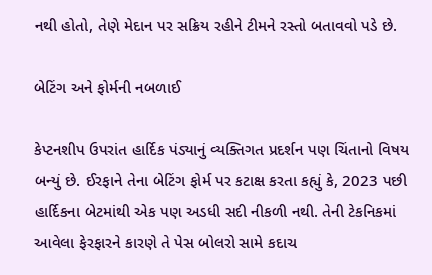નથી હોતો, તેણે મેદાન પર સક્રિય રહીને ટીમને રસ્તો બતાવવો પડે છે.

બેટિંગ અને ફોર્મની નબળાઈ

કેપ્ટનશીપ ઉપરાંત હાર્દિક પંડ્યાનું વ્યક્તિગત પ્રદર્શન પણ ચિંતાનો વિષય બન્યું છે. ઈરફાને તેના બેટિંગ ફોર્મ પર કટાક્ષ કરતા કહ્યું કે, 2023 પછી હાર્દિકના બેટમાંથી એક પણ અડધી સદી નીકળી નથી. તેની ટેકનિકમાં આવેલા ફેરફારને કારણે તે પેસ બોલરો સામે કદાચ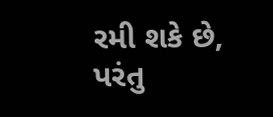રમી શકે છે, પરંતુ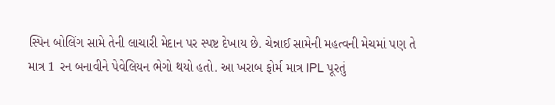સ્પિન બોલિંગ સામે તેની લાચારી મેદાન પર સ્પષ્ટ દેખાય છે. ચેન્નાઈ સામેની મહત્વની મેચમાં પણ તે માત્ર 1 રન બનાવીને પેવેલિયન ભેગો થયો હતો. આ ખરાબ ફોર્મ માત્ર IPL પૂરતું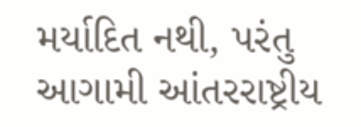મર્યાદિત નથી, પરંતુ આગામી આંતરરાષ્ટ્રીય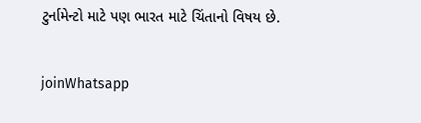ટુર્નામેન્ટો માટે પણ ભારત માટે ચિંતાનો વિષય છે.

joinWhatsapp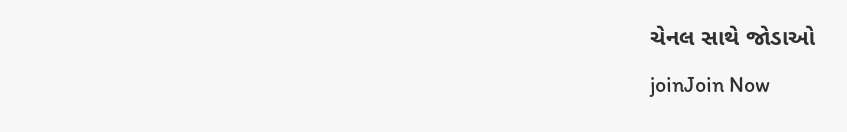ચેનલ સાથે જોડાઓ
joinJoin Now